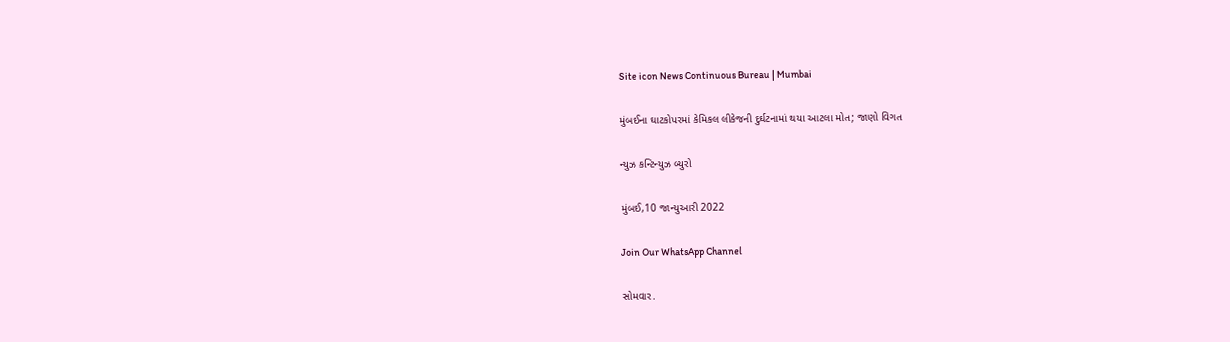Site icon News Continuous Bureau | Mumbai

મુંબઈના ઘાટકોપરમાં કેમિકલ લીકેજની દુર્ઘટનામાં થયા આટલા મોત; જાણો વિગત

ન્યુઝ કન્ટિન્યુઝ બ્યુરો

મુંબઈ,10 જાન્યુઆરી 2022

Join Our WhatsApp Channel

સોમવાર.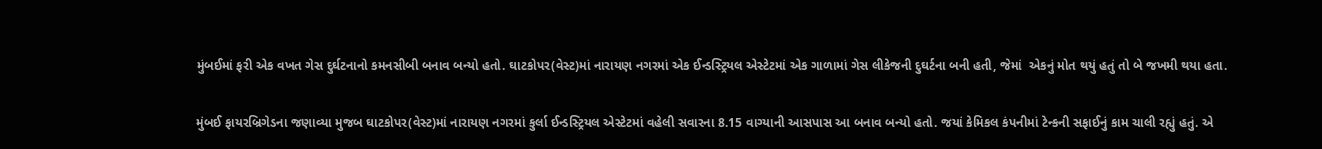મુંબઈમાં ફરી એક વખત ગેસ દુર્ઘટનાનો કમનસીબી બનાવ બન્યો હતો. ઘાટકોપર(વેસ્ટ)માં નારાયણ નગરમાં એક ઈન્ડસ્ટ્રિયલ એસ્ટેટમાં એક ગાળામાં ગેસ લીકેજની દુઘર્ટના બની હતી, જેમાં  એકનું મોત થયું હતું તો બે જખમી થયા હતા.

મુંબઈ ફાયરબ્રિગેડના જણાવ્યા મુજબ ઘાટકોપર(વેસ્ટ)માં નારાયણ નગરમાં કુર્લા ઈન્ડસ્ટ્રિયલ એસ્ટેટમાં વહેલી સવારના 8.15 વાગ્યાની આસપાસ આ બનાવ બન્યો હતો. જયાં કેમિકલ કંપનીમાં ટેન્કની સફાઈનું કામ ચાલી રહ્યું હતું. એ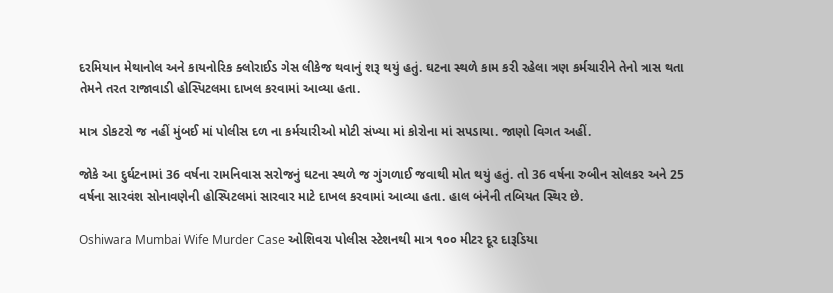દરમિયાન મેથાનોલ અને કાયનોરિક ક્લોરાઈડ ગેસ લીકેજ થવાનું શરૂ થયું હતું. ઘટના સ્થળે કામ કરી રહેલા ત્રણ કર્મચારીને તેનો ત્રાસ થતા તેમને તરત રાજાવાડી હોસ્પિટલમા દાખલ કરવામાં આવ્યા હતા.

માત્ર ડોકટરો જ નહીં મુંબઈ માં પોલીસ દળ ના કર્મચારીઓ મોટી સંખ્યા માં કોરોના માં સપડાયા. જાણો વિગત અહીં.

જોકે આ દુર્ઘટનામાં 36 વર્ષના રામનિવાસ સરોજનું ઘટના સ્થળે જ ગુંગળાઈ જવાથી મોત થયું હતું. તો 36 વર્ષના રુબીન સોલકર અને 25 વર્ષના સારવંશ સોનાવણેની હોસ્પિટલમાં સારવાર માટે દાખલ કરવામાં આવ્યા હતા. હાલ બંનેની તબિયત સ્થિર છે.

Oshiwara Mumbai Wife Murder Case ઓશિવરા પોલીસ સ્ટેશનથી માત્ર ૧૦૦ મીટર દૂર દારૂડિયા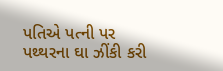પતિએ પત્ની પર પથ્થરના ઘા ઝીંકી કરી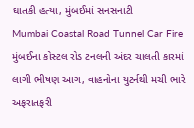ઘાતકી હત્યા, મુંબઈમાં સનસનાટી
Mumbai Coastal Road Tunnel Car Fire મુંબઈના કોસ્ટલ રોડ ટનલની અંદર ચાલતી કારમાં લાગી ભીષણ આગ, વાહનોના યુટર્નથી મચી ભારે અફરાતફરી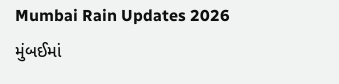Mumbai Rain Updates 2026 મુંબઈમાં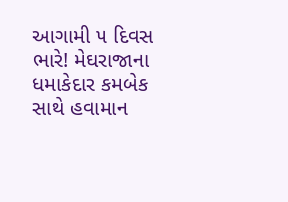આગામી ૫ દિવસ ભારે! મેઘરાજાના ધમાકેદાર કમબેક સાથે હવામાન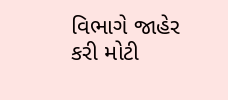વિભાગે જાહેર કરી મોટી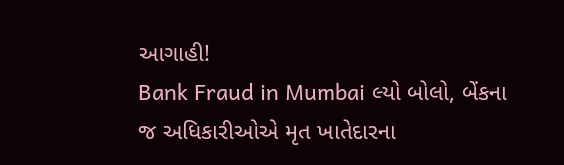આગાહી!
Bank Fraud in Mumbai લ્યો બોલો, બેંકના જ અધિકારીઓએ મૃત ખાતેદારના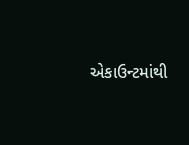એકાઉન્ટમાંથી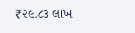₹૨૯.૮૩ લાખ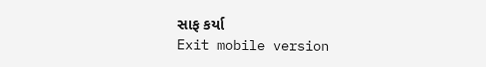સાફ કર્યા
Exit mobile version